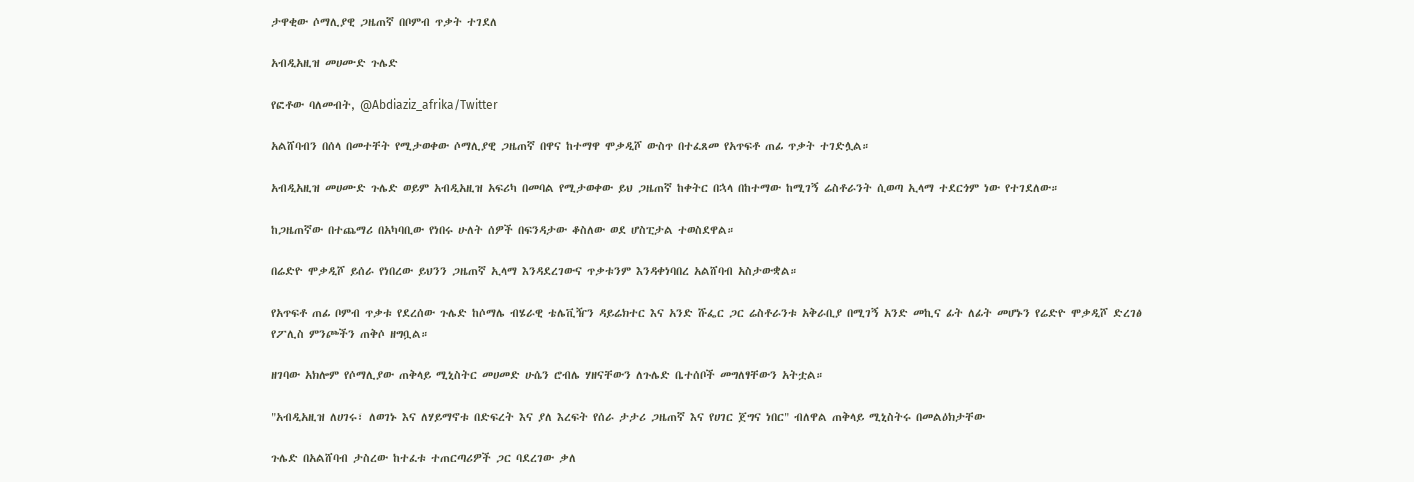ታዋቂው ሶማሊያዊ ጋዜጠኛ በቦምብ ጥቃት ተገደለ

አብዲአዚዝ መሀሙድ ጉሌድ

የፎቶው ባለመብት, @Abdiaziz_afrika/Twitter

አልሸባብን በሰላ በመተቸት የሚታወቀው ሶማሊያዊ ጋዜጠኛ በዋና ከተማዋ ሞቃዲሾ ውስጥ በተፈጸመ የአጥፍቶ ጠፊ ጥቃት ተገድሏል።

አብዲአዚዝ መሀሙድ ጉሌድ ወይም አብዲአዚዝ አፍሪካ በመባል የሚታወቀው ይህ ጋዜጠኛ ከቀትር በኋላ በከተማው ከሚገኝ ሬስቶራንት ሲወጣ ኢላማ ተደርጎም ነው የተገደለው።

ከጋዜጠኛው በተጨማሪ በአካባቢው የነበሩ ሁለት ሰዎች በፍንዳታው ቆስለው ወደ ሆስፒታል ተወስደዋል።

በሬድዮ ሞቃዲሾ ይሰራ የነበረው ይህንን ጋዜጠኛ ኢላማ እንዳደረገውና ጥቃቱንም እንዳቀነባበረ አልሸባብ አስታውቋል።

የአጥፍቶ ጠፊ ቦምብ ጥቃቱ የደረሰው ጉሌድ ከሶማሌ ብሄራዊ ቴሌቪዥን ዳይሬክተር እና አንድ ሹፌር ጋር ሬስቶራንቱ አቅራቢያ በሚገኝ አንድ መኪና ፊት ለፊት መሆኑን የሬድዮ ሞቃዲሾ ድረገፅ የፖሊስ ምንጮችን ጠቅሶ ዘግቧል።

ዘገባው አክሎም የሶማሊያው ጠቅላይ ሚኒስትር መሀመድ ሁሴን ሮብሌ ሃዘናቸውን ለጉሌድ ቤተሰቦች መግለፃቸውን አትቷል።

"አብዲአዚዝ ለሀገሩ፣ ለወገኑ እና ለሃይማኖቱ በድፍረት እና ያለ እረፍት የሰራ ታታሪ ጋዜጠኛ እና የሀገር ጀግና ነበር" ብለዋል ጠቅላይ ሚኒስትሩ በመልዕክታቸው

ጉሌድ በአልሸባብ ታስረው ከተፈቱ ተጠርጣሪዎች ጋር ባደረገው ቃለ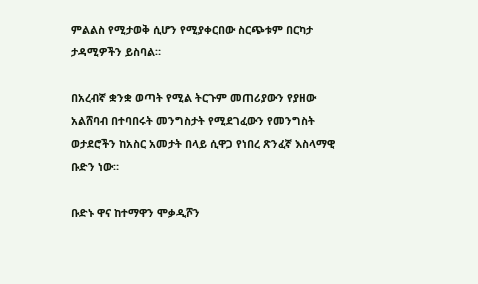ምልልስ የሚታወቅ ሲሆን የሚያቀርበው ስርጭቱም በርካታ ታዳሚዎችን ይስባል።

በአረብኛ ቋንቋ ወጣት የሚል ትርጉም መጠሪያውን የያዘው አልሸባብ በተባበሩት መንግስታት የሚደገፈውን የመንግስት ወታደሮችን ከአስር አመታት በላይ ሲዋጋ የነበረ ጽንፈኛ እስላማዊ ቡድን ነው።

ቡድኑ ዋና ከተማዋን ሞቃዲሾን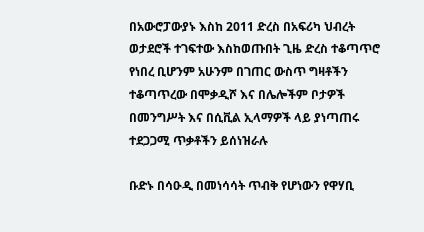በአውሮፓውያኑ እስከ 2011 ድረስ በአፍሪካ ህብረት ወታደሮች ተገፍተው እስከወጡበት ጊዜ ድረስ ተቆጣጥሮ የነበረ ቢሆንም አሁንም በገጠር ውስጥ ግዛቶችን ተቆጣጥረው በሞቃዲሾ እና በሌሎችም ቦታዎች በመንግሥት እና በሲቪል ኢላማዎች ላይ ያነጣጠሩ ተደጋጋሚ ጥቃቶችን ይሰነዝራሉ

ቡድኑ በሳዑዲ በመነሳሳት ጥብቅ የሆነውን የዋሃቢ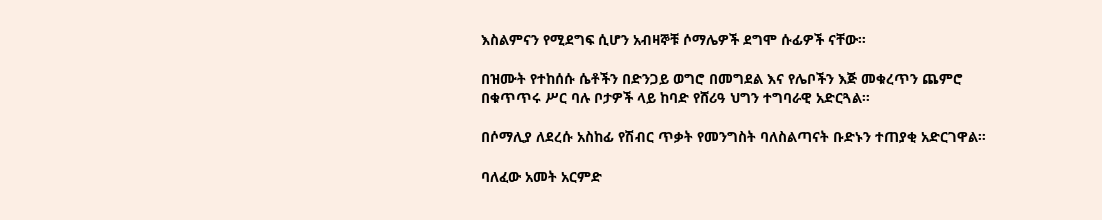እስልምናን የሚደግፍ ሲሆን አብዛኞቹ ሶማሌዎች ደግሞ ሱፊዎች ናቸው።

በዝሙት የተከሰሱ ሴቶችን በድንጋይ ወግሮ በመግደል እና የሌቦችን እጅ መቁረጥን ጨምሮ በቁጥጥሩ ሥር ባሉ ቦታዎች ላይ ከባድ የሸሪዓ ህግን ተግባራዊ አድርጓል።

በሶማሊያ ለደረሱ አስከፊ የሽብር ጥቃት የመንግስት ባለስልጣናት ቡድኑን ተጠያቂ አድርገዋል።

ባለፈው አመት አርምድ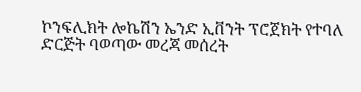ኮንፍሊክት ሎኬሽን ኤንድ ኢቨንት ፕሮጀክት የተባለ ድርጅት ባወጣው መረጃ መሰረት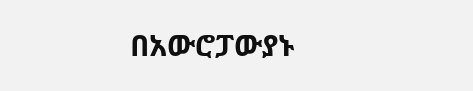በአውሮፓውያኑ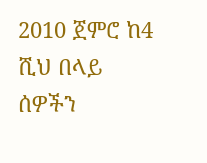2010 ጀምሮ ከ4 ሺህ በላይ ሰዎችን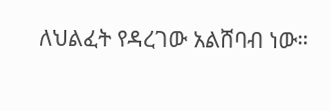ለህልፈት የዳረገው አልሸባብ ነው።